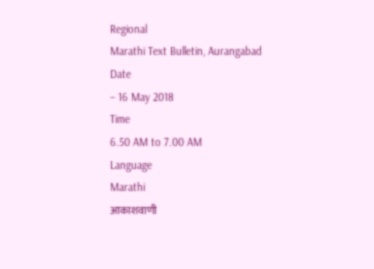Regional
Marathi Text Bulletin, Aurangabad
Date
– 16 May 2018
Time
6.50 AM to 7.00 AM
Language
Marathi
आकाशवाणी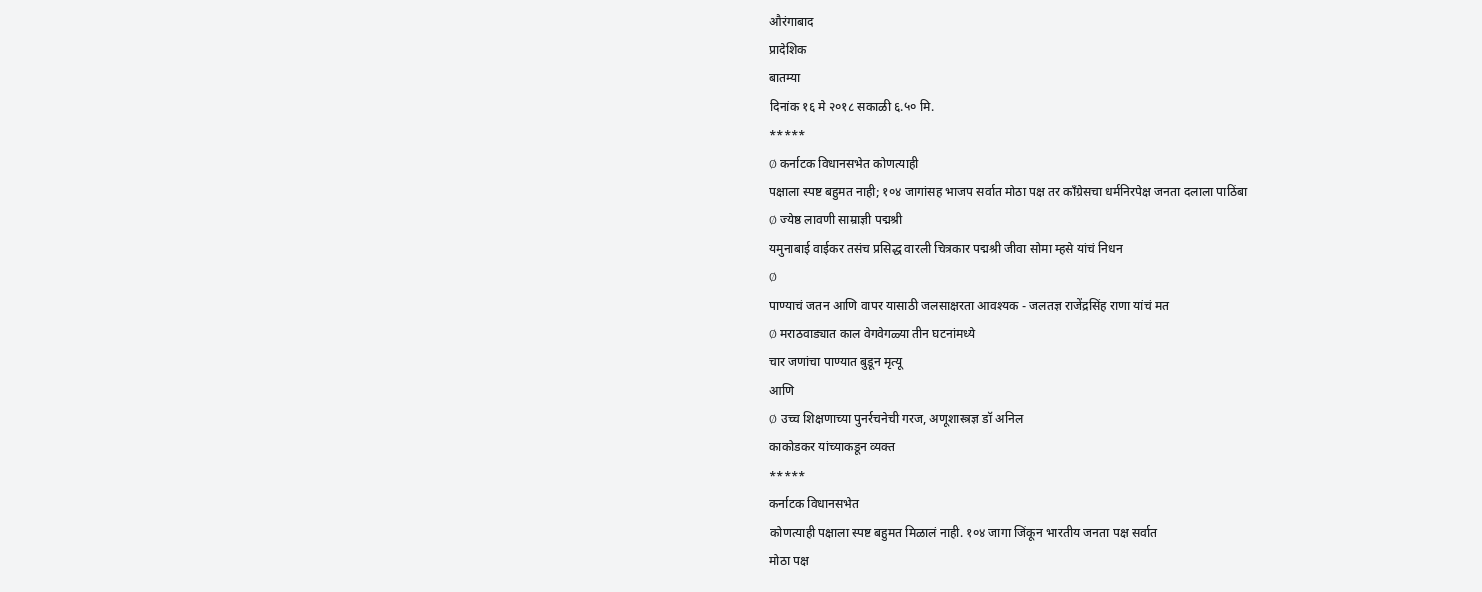औरंगाबाद
प्रादेशिक
बातम्या
दिनांक १६ मे २०१८ सकाळी ६.५० मि.
*****
Ø कर्नाटक विधानसभेत कोणत्याही
पक्षाला स्पष्ट बहुमत नाही; १०४ जागांसह भाजप सर्वात मोठा पक्ष तर काँग्रेसचा धर्मनिरपेक्ष जनता दलाला पाठिंबा
Ø ज्येष्ठ लावणी साम्राज्ञी पद्मश्री
यमुनाबाई वाईकर तसंच प्रसिद्ध वारली चित्रकार पद्मश्री जीवा सोमा म्हसे यांचं निधन
Ø
पाण्याचं जतन आणि वापर यासाठी जलसाक्षरता आवश्यक - जलतज्ञ राजेंद्रसिंह राणा यांचं मत
Ø मराठवाड्यात काल वेगवेगळ्या तीन घटनांमध्ये
चार जणांचा पाण्यात बुडून मृत्यू
आणि
Ø उच्च शिक्षणाच्या पुनर्रचनेची गरज, अणूशास्त्रज्ञ डॉ अनिल
काकोडकर यांच्याकडून व्यक्त
*****
कर्नाटक विधानसभेत
कोणत्याही पक्षाला स्पष्ट बहुमत मिळालं नाही. १०४ जागा जिंकून भारतीय जनता पक्ष सर्वात
मोठा पक्ष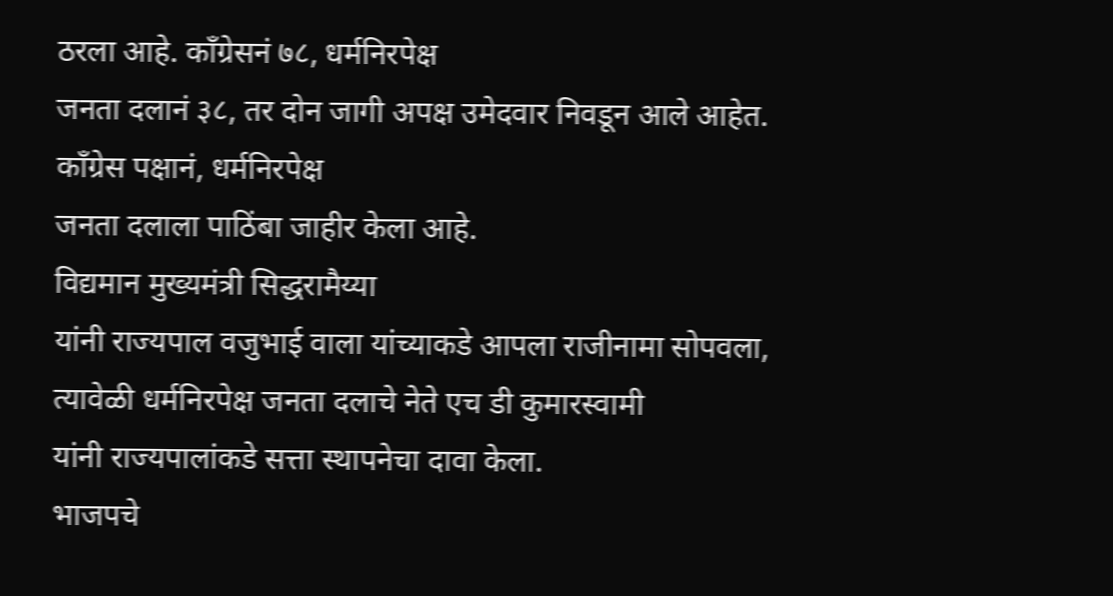ठरला आहे. काँग्रेसनं ७८, धर्मनिरपेक्ष
जनता दलानं ३८, तर दोन जागी अपक्ष उमेदवार निवडून आले आहेत. काँग्रेस पक्षानं, धर्मनिरपेक्ष
जनता दलाला पाठिंबा जाहीर केला आहे.
विद्यमान मुख्यमंत्री सिद्धरामैय्या
यांनी राज्यपाल वजुभाई वाला यांच्याकडे आपला राजीनामा सोपवला, त्यावेळी धर्मनिरपेक्ष जनता दलाचे नेते एच डी कुमारस्वामी
यांनी राज्यपालांकडे सत्ता स्थापनेचा दावा केला.
भाजपचे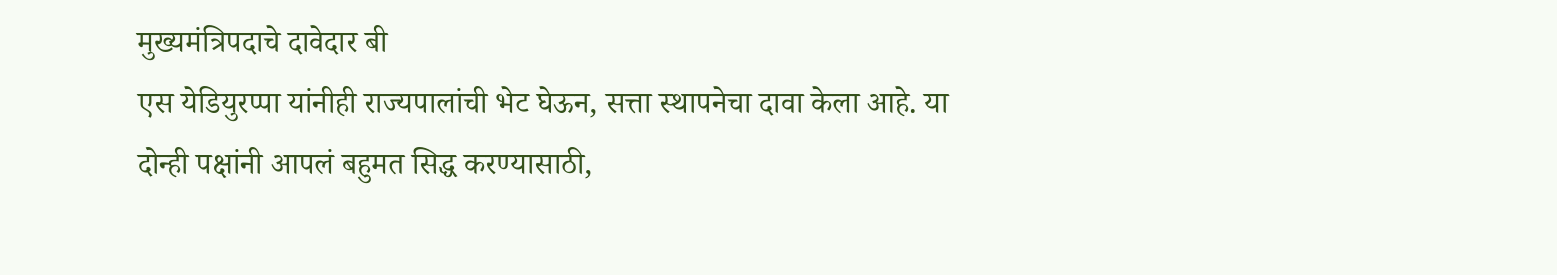मुख्यमंत्रिपदाचे दावेदार बी
एस येडियुरप्पा यांनीही राज्यपालांची भेट घेऊन, सत्ता स्थापनेचा दावा केला आहे. या
दोन्ही पक्षांनी आपलं बहुमत सिद्ध करण्यासाठी,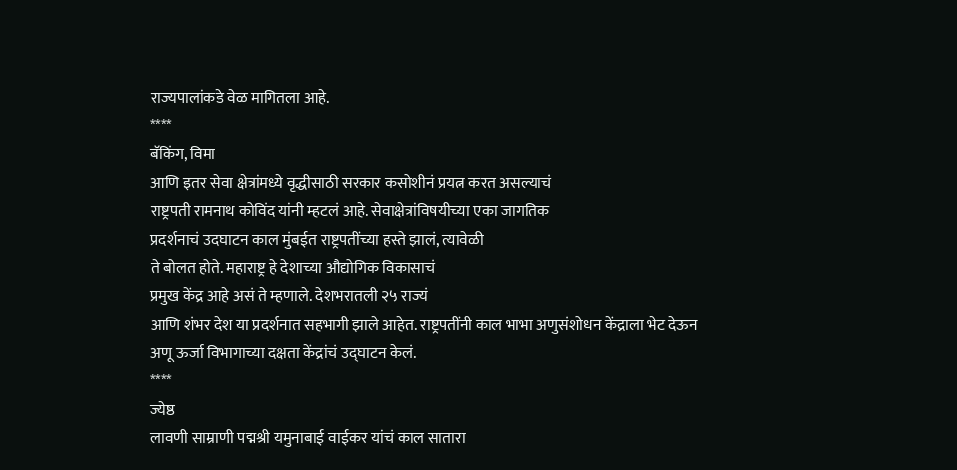राज्यपालांकडे वेळ मागितला आहे.
****
बॅकिंग, विमा
आणि इतर सेवा क्षेत्रांमध्ये वृद्धीसाठी सरकार कसोशीनं प्रयत्न करत असल्याचं
राष्ट्रपती रामनाथ कोविंद यांनी म्हटलं आहे. सेवाक्षेत्रांविषयीच्या एका जागतिक
प्रदर्शनाचं उदघाटन काल मुंबईत राष्ट्रपतींच्या हस्ते झालं, त्यावेळी
ते बोलत होते. महाराष्ट्र हे देशाच्या औद्योगिक विकासाचं
प्रमुख केंद्र आहे असं ते म्हणाले. देशभरातली २५ राज्यं
आणि शंभर देश या प्रदर्शनात सहभागी झाले आहेत. राष्ट्रपतींनी काल भाभा अणुसंशोधन केंद्राला भेट देऊन
अणू ऊर्जा विभागाच्या दक्षता केंद्रांचं उद्घाटन केलं.
****
ज्येष्ठ
लावणी साम्राणी पद्मश्री यमुनाबाई वाईकर यांचं काल सातारा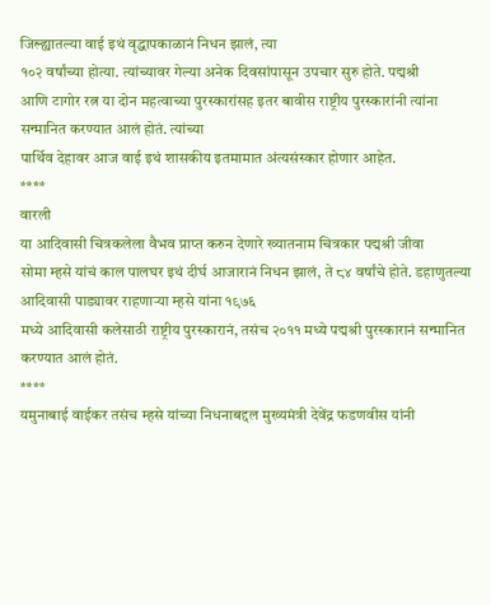जिल्ह्यातल्या वाई इथं वृद्धापकाळानं निधन झालं, त्या
१०२ वर्षांच्या होत्या. त्यांच्यावर गेल्या अनेक दिवसांपासून उपचार सुरु होते. पद्मश्री
आणि टागोर रत्न या दोन महत्वाच्या पुरस्कारांसह इतर बावीस राष्ट्रीय पुरस्कारांनी त्यांना
सन्मानित करण्यात आलं होतं. त्यांच्या
पार्थिव देहावर आज वाई इथं शासकीय इतमामात अंत्यसंस्कार होणार आहेत.
****
वारली
या आदिवासी चित्रकलेला वैभव प्राप्त करुन देणारे ख्यातनाम चित्रकार पद्मश्री जीवा
सोमा म्हसे यांचं काल पालघर इथं दीर्घ आजारानं निधन झालं, ते ८४ वर्षांचे होते. डहाणुतल्या आदिवासी पाड्यावर राहणाऱ्या म्हसे यांना १९७६
मध्ये आदिवासी कलेसाठी राष्ट्रीय पुरस्कारानं, तसंच २०११ मध्ये पद्मश्री पुरस्कारानं सन्मानित करण्यात आलं होतं.
****
यमुनाबाई वाईकर तसंच म्हसे यांच्या निधनाबद्दल मुख्यमंत्री देवेंद्र फडणवीस यांनी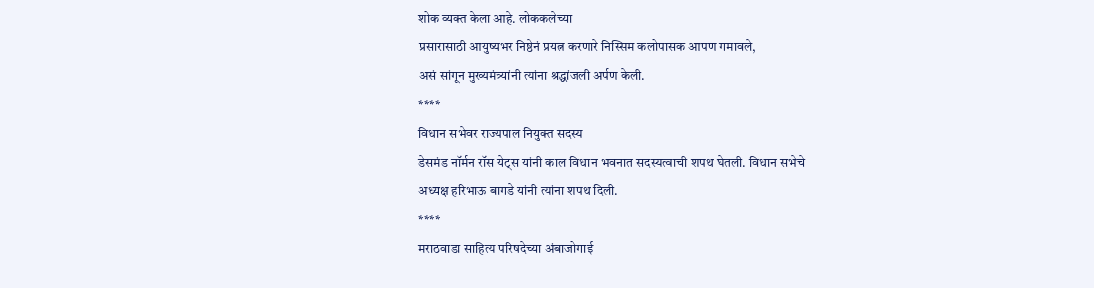शोक व्यक्त केला आहे. लोककलेच्या
प्रसारासाठी आयुष्यभर निष्ठेनं प्रयत्न करणारे निस्सिम कलोपासक आपण गमावले,
असं सांगून मुख्यमंत्र्यांनी त्यांना श्रद्धांजली अर्पण केली.
****
विधान सभेवर राज्यपाल नियुक्त सदस्य
डेसमंड नॉर्मन रॉस येट्स यांनी काल विधान भवनात सदस्यत्वाची शपथ घेतली. विधान सभेचे
अध्यक्ष हरिभाऊ बागडे यांनी त्यांना शपथ दिली.
****
मराठवाडा साहित्य परिषदेच्या अंबाजोगाई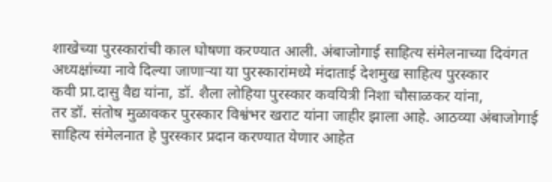शाखेच्या पुरस्कारांची काल घोषणा करण्यात आली. अंबाजोगाई साहित्य संमेलनाच्या दिवंगत
अध्यक्षांच्या नावे दिल्या जाणाऱ्या या पुरस्कारांमध्ये मंदाताई देशमुख साहित्य पुरस्कार
कवी प्रा.दासु वैद्य यांना, डॉ. शैला लोहिया पुरस्कार कवयित्री निशा चौसाळकर यांना,
तर डॉ. संतोष मुळावकर पुरस्कार विश्वंभर खराट यांना जाहीर झाला आहे. आठव्या अंबाजोगाई
साहित्य संमेलनात हे पुरस्कार प्रदान करण्यात येणार आहेत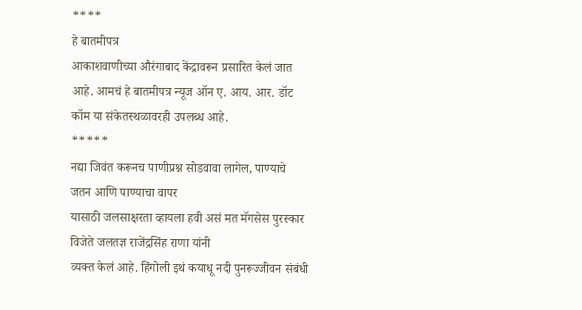****
हे बातमीपत्र
आकाशवाणीच्या औरंगाबाद केंद्रावरून प्रसारित केलं जात आहे. आमचं हे बातमीपत्र न्यूज ऑन ए. आय. आर. डॉट कॉम या संकेतस्थळावरही उपलब्ध आहे.
*****
नद्या जिवंत करूनच पाणीप्रश्न सोडवावा लागेल, पाण्याचे जतन आणि पाण्याचा वापर
यासाठी जलसाक्षरता व्हायला हवी असं मत मॅगसेस पुरस्कार विजेते जलतज्ञ राजेंद्रसिंह राणा यांनी
व्यक्त केलं आहे. हिंगोली इथं कयाधू नदी पुनरूज्जीवन संबंधी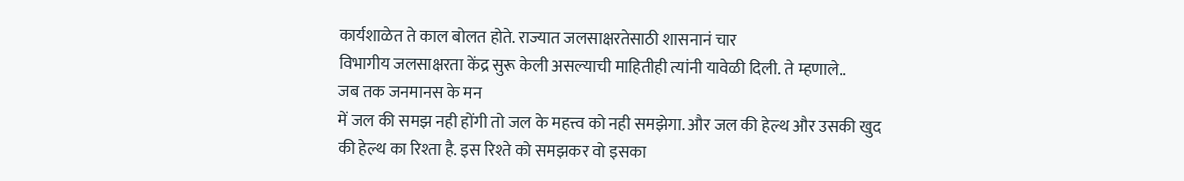कार्यशाळेत ते काल बोलत होते. राज्यात जलसाक्षरतेसाठी शासनानं चार
विभागीय जलसाक्षरता केंद्र सुरू केली असल्याची माहितीही त्यांनी यावेळी दिली. ते म्हणाले..
जब तक जनमानस के मन
में जल की समझ नही होंगी तो जल के महत्त्व को नही समझेगा. और जल की हेल्थ और उसकी खुद
की हेल्थ का रिश्ता है. इस रिश्ते को समझकर वो इसका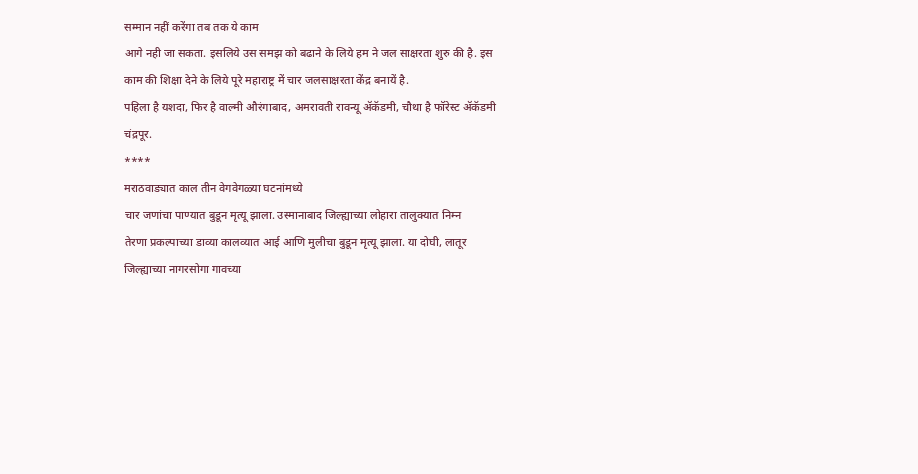सम्मान नहीं करेंगा तब तक ये काम
आगे नही जा सकता. इसलिये उस समझ को बढाने के लिये हम ने जल साक्षरता शुरु की है. इस
काम की शिक्षा देने के लिये पूरे महाराष्ट्र में चार जलसाक्षरता केंद्र बनायें है.
पहिला है यशदा, फिर है वाल्मी औरंगाबाद, अमरावती रावन्यू ॲकॅडमी, चौथा है फॉरेस्ट ॲकॅडमी
चंद्रपूर.
****
मराठवाड्यात काल तीन वेगवेगळ्या घटनांमध्ये
चार जणांचा पाण्यात बुडून मृत्यू झाला. उस्मानाबाद जिल्ह्याच्या लोहारा तालुक्यात निम्न
तेरणा प्रकल्पाच्या डाव्या कालव्यात आई आणि मुलीचा बुडून मृत्यू झाला. या दोघी, लातूर
जिल्ह्याच्या नागरसोगा गावच्या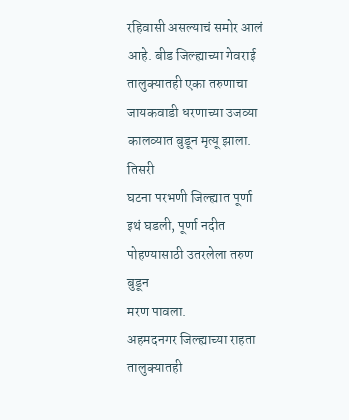रहिवासी असल्याचं समोर आलं आहे. बीड जिल्ह्याच्या गेवराई
तालुक्यातही एका तरुणाचा जायकवाडी धरणाच्या उजव्या कालव्यात बुडून मृत्यू झाला. तिसरी
घटना परभणी जिल्ह्यात पूर्णा इथं घडली, पूर्णा नदीत पोहण्यासाठी उतरलेला तरुण बुडून
मरण पावला.
अहमदनगर जिल्ह्याच्या राहता तालुक्यातही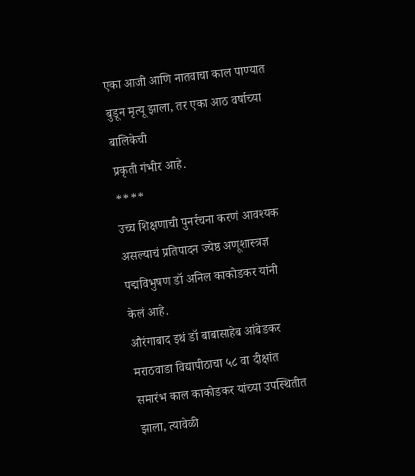एका आजी आणि नातवाचा काल पाण्यात बुडून मृत्यू झाला, तर एका आठ वर्षाच्या बालिकेची
प्रकृती गंभीर आहे.
****
उच्च शिक्षणाची पुनर्रचना करणं आवश्यक
असल्याचं प्रतिपादन ज्येष्ठ अणूशास्त्रज्ञ पद्मविभुषण डॉ अनिल काकोडकर यांनी केलं आहे.
औरंगाबाद इथं डॉ बाबासाहेब आंबेडकर
मराठवाडा विद्यापीठाचा ५८ वा दीक्षांत समारंभ काल काकोडकर यांच्या उपस्थितीत झाला, त्यावेळी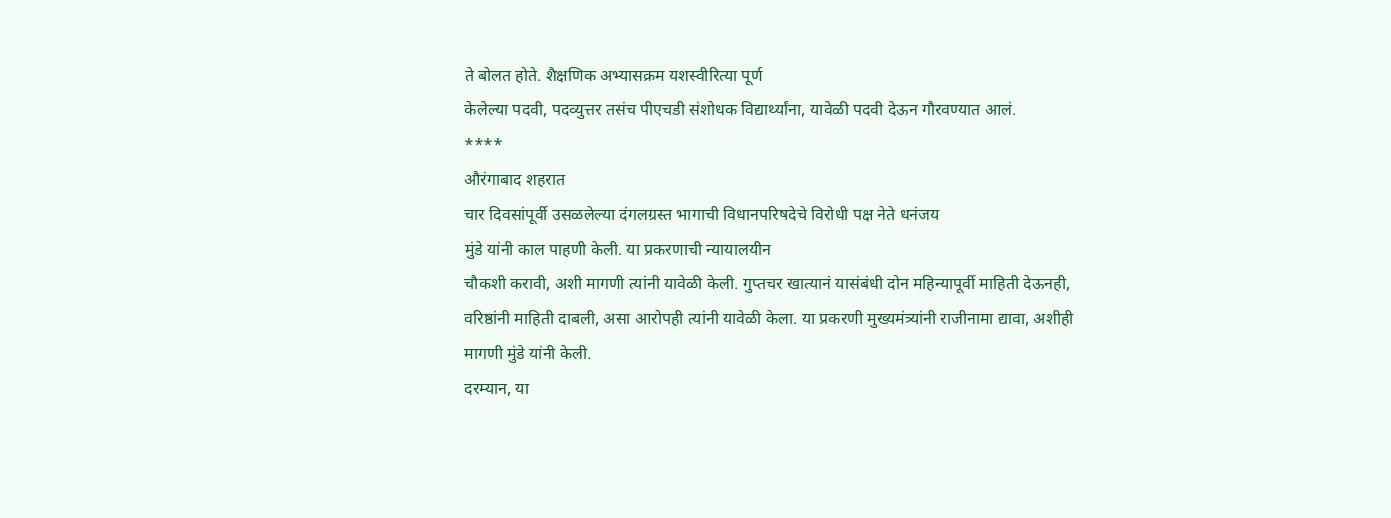ते बोलत होते. शैक्षणिक अभ्यासक्रम यशस्वीरित्या पूर्ण
केलेल्या पदवी, पदव्युत्तर तसंच पीएचडी संशोधक विद्यार्थ्यांना, यावेळी पदवी देऊन गौरवण्यात आलं.
****
औरंगाबाद शहरात
चार दिवसांपूर्वी उसळलेल्या दंगलग्रस्त भागाची विधानपरिषदेचे विरोधी पक्ष नेते धनंजय
मुंडे यांनी काल पाहणी केली. या प्रकरणाची न्यायालयीन
चौकशी करावी, अशी मागणी त्यांनी यावेळी केली. गुप्तचर खात्यानं यासंबंधी दोन महिन्यापूर्वी माहिती देऊनही,
वरिष्ठांनी माहिती दाबली, असा आरोपही त्यांनी यावेळी केला. या प्रकरणी मुख्यमंत्र्यांनी राजीनामा द्यावा, अशीही
मागणी मुंडे यांनी केली.
दरम्यान, या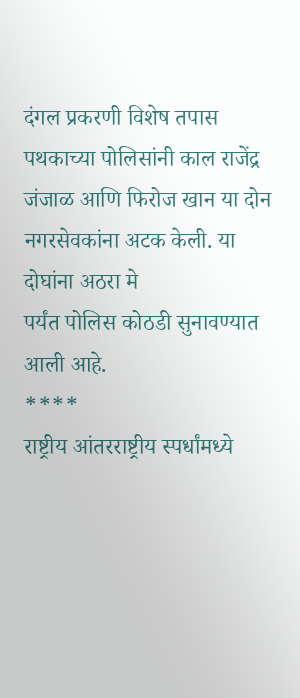दंगल प्रकरणी विशेष तपास पथकाच्या पोलिसांनी काल राजेंद्र जंजाळ आणि फिरोज खान या दोन नगरसेवकांना अटक केली. या दोघांना अठरा मे
पर्यंत पोलिस कोठडी सुनावण्यात आली आहे.
****
राष्ट्रीय आंतरराष्ट्रीय स्पर्धांमध्ये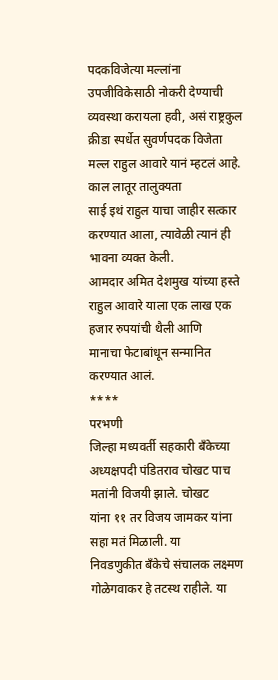पदकविजेत्या मल्लांना उपजीविकेसाठी नोकरी देण्याची व्यवस्था करायला हवी, असं राष्ट्रकुल
क्रीडा स्पर्धेत सुवर्णपदक विजेता मल्ल राहुल आवारे यानं म्हटलं आहे. काल लातूर तालुक्यता
साई इथं राहुल याचा जाहीर सत्कार करण्यात आला, त्यावेळी त्यानं ही भावना व्यक्त केली.
आमदार अमित देशमुख यांच्या हस्ते राहुल आवारे याला एक लाख एक हजार रुपयांची थैली आणि
मानाचा फेटाबांधून सन्मानित करण्यात आलं.
****
परभणी
जिल्हा मध्यवर्ती सहकारी बँकेच्या अध्यक्षपदी पंडितराव चोखट पाच मतांनी विजयी झाले. चोखट
यांना ११ तर विजय जामकर यांना सहा मतं मिळाली. या
निवडणुकीत बॅंकेचे संचालक लक्ष्मण गोळेगवाकर हे तटस्थ राहीले. या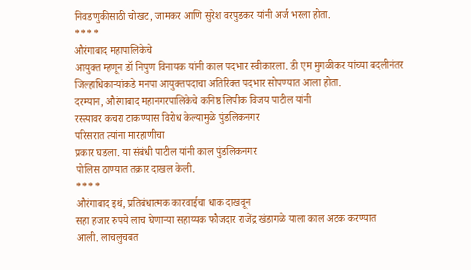निवडणुकीसाठी चोखट, जामकर आणि सुरेश वरपुडकर यांनी अर्ज भरला होता.
****
औरंगाबाद महापालिकेचे
आयुक्त म्हणून डॉ निपुण विनायक यांनी काल पदभार स्वीकारला. डी एम मुगळीकर यांच्या बदलीनंतर
जिल्हाधिकाऱ्यांकडे मनपा आयुक्तपदाचा अतिरिक्त पदभार सोपण्यात आला होता.
दरम्यान, औरंगाबाद महानगरपालिकेचे कनिष्ठ लिपीक विजय पाटील यांनी
रस्त्यावर कचरा टाकण्यास विरोध केल्यामुळे पुंडलिकनगर
परिसरात त्यांना मारहाणीचा
प्रकार घडला. या संबंधी पाटील यांनी काल पुंडलिकनगर
पोलिस ठाण्यात तक्रार दाखल केली.
****
औरंगाबाद इथं, प्रतिबंधात्मक कारवाईचा धाक दाखवून
सहा हजार रुपये लाच घेणाऱ्या सहाय्यक फौजदार राजेंद्र खंडागळे याला काल अटक करण्यात
आली. लाचलुचबत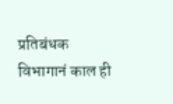प्रतिबंधक विभागानं काल ही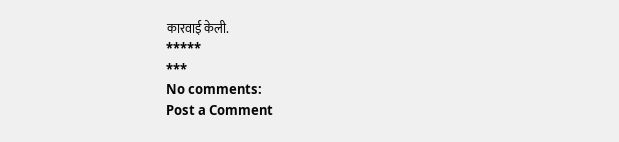कारवाई केली.
*****
***
No comments:
Post a Comment